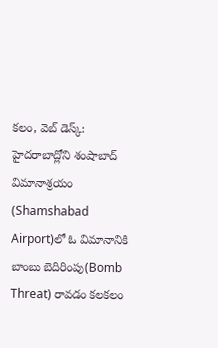కలం, వెబ్ డెస్క్: హైదరాబాద్లోని శంషాబాద్ విమానాశ్రయం (Shamshabad Airport)లో ఓ విమానానికి బాంబు బెదిరింపు(Bomb Threat) రావడం కలకలం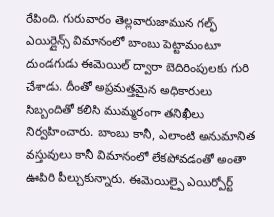రేపింది. గురువారం తెల్లవారుజామున గల్ఫ్ ఎయిర్లైన్స్ విమానంలో బాంబు పెట్టామంటూ దుండగుడు ఈమెయిల్ ద్వారా బెదిరింపులకు గురి చేశాడు. దీంతో అప్రమత్తమైన అధికారులు సిబ్బందితో కలిసి ముమ్మరంగా తనిఖీలు నిర్వహించారు. బాంబు కానీ, ఎలాంటి అనుమానిత వస్తువులు కానీ విమానంలో లేకపోవడంతో అంతా ఊపిరి పీల్చుకున్నారు. ఈమెయిల్పై ఎయిర్పోర్ట్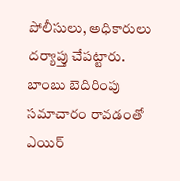పోలీసులు, అధికారులు దర్యాప్తు చేపట్టారు. బాంబు బెదిరింపు సమాచారం రావడంతో ఎయిర్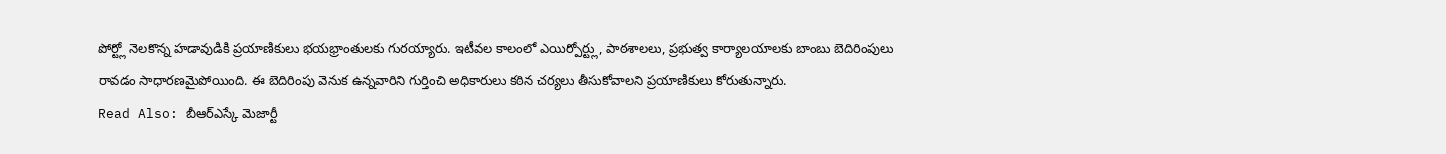పోర్ట్లో నెలకొన్న హడావుడికి ప్రయాణికులు భయభ్రాంతులకు గురయ్యారు. ఇటీవల కాలంలో ఎయిర్పోర్ట్లు, పాఠశాలలు, ప్రభుత్వ కార్యాలయాలకు బాంబు బెదిరింపులు రావడం సాధారణమైపోయింది. ఈ బెదిరింపు వెనుక ఉన్నవారిని గుర్తించి అధికారులు కఠిన చర్యలు తీసుకోవాలని ప్రయాణికులు కోరుతున్నారు.
Read Also: బీఆర్ఎస్కే మెజార్టీ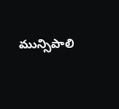మున్సిపాలి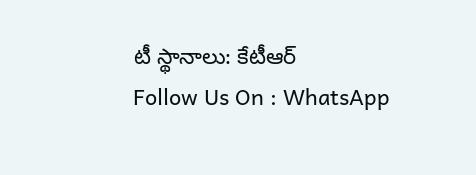టీ స్థానాలు: కేటీఆర్
Follow Us On : WhatsApp